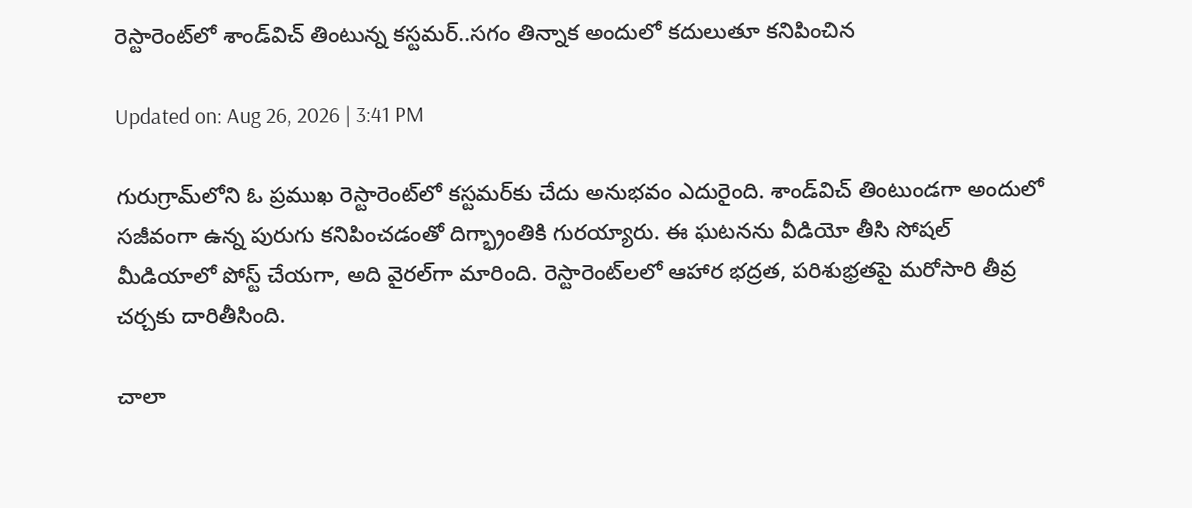రెస్టారెంట్‌లో శాండ్‌విచ్‌ తింటున్న కస్టమర్‌..సగం తిన్నాక అందులో కదులుతూ కనిపించిన

Updated on: Aug 26, 2026 | 3:41 PM

గురుగ్రామ్‌లోని ఓ ప్రముఖ రెస్టారెంట్‌లో కస్టమర్‌కు చేదు అనుభవం ఎదురైంది. శాండ్‌విచ్ తింటుండగా అందులో సజీవంగా ఉన్న పురుగు కనిపించడంతో దిగ్భ్రాంతికి గురయ్యారు. ఈ ఘటనను వీడియో తీసి సోషల్ మీడియాలో పోస్ట్ చేయగా, అది వైరల్‌గా మారింది. రెస్టారెంట్‌లలో ఆహార భద్రత, పరిశుభ్రతపై మరోసారి తీవ్ర చర్చకు దారితీసింది.

చాలా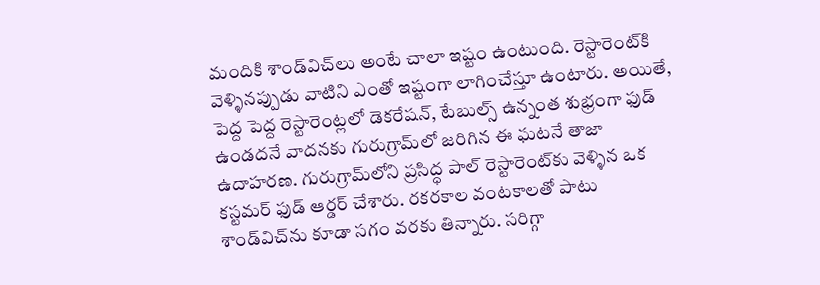మందికి శాండ్‌విచ్‌లు అంటే చాలా ఇష్టం ఉంటుంది. రెస్టారెంట్‌కి వెళ్ళినప్పుడు వాటిని ఎంతో ఇష్టంగా లాగించేస్తూ ఉంటారు. అయితే, పెద్ద పెద్ద రెస్టారెంట్లలో డెకరేషన్, టేబుల్స్ ఉన్నంత శుభ్రంగా ఫుడ్ ఉండదనే వాదనకు గురుగ్రామ్‌లో జరిగిన ఈ ఘటనే తాజా ఉదాహరణ. గురుగ్రామ్‌లోని ప్రసిద్ధ పాల్ రెస్టారెంట్‌కు వెళ్ళిన ఒక కస్టమర్ ఫుడ్ ఆర్డర్ చేశారు. రకరకాల వంటకాలతో పాటు శాండ్‌విచ్‌ను కూడా సగం వరకు తిన్నారు. సరిగ్గా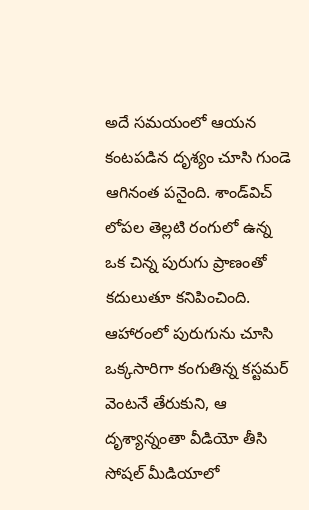అదే సమయంలో ఆయన కంటపడిన దృశ్యం చూసి గుండె ఆగినంత పనైంది. శాండ్‌విచ్ లోపల తెల్లటి రంగులో ఉన్న ఒక చిన్న పురుగు ప్రాణంతో కదులుతూ కనిపించింది. ఆహారంలో పురుగును చూసి ఒక్కసారిగా కంగుతిన్న కస్టమర్ వెంటనే తేరుకుని, ఆ దృశ్యాన్నంతా వీడియో తీసి సోషల్ మీడియాలో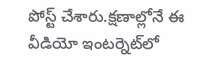పోస్ట్ చేశారు.క్షణాల్లోనే ఈ వీడియో ఇంటర్నెట్‌లో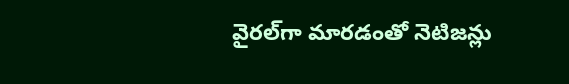వైరల్‌గా మారడంతో నెటిజన్లు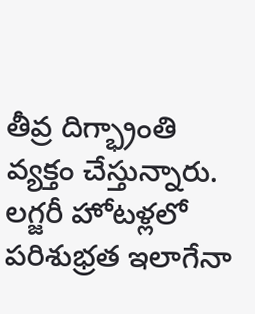తీవ్ర దిగ్భ్రాంతి వ్యక్తం చేస్తున్నారు. లగ్జరీ హోటళ్లలో పరిశుభ్రత ఇలాగేనా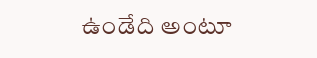ఉండేది అంటూ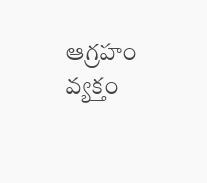ఆగ్రహం వ్యక్తం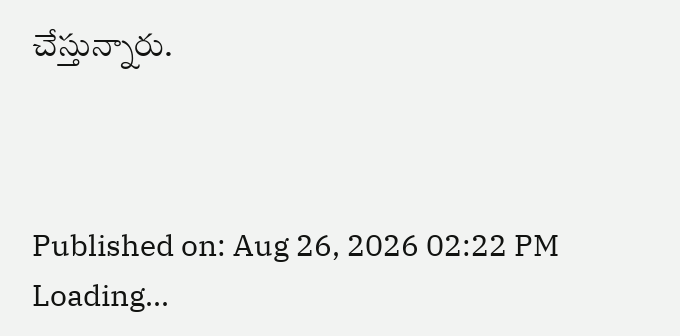చేస్తున్నారు.



Published on: Aug 26, 2026 02:22 PM
Loading...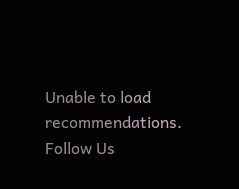Unable to load recommendations.
Follow Us